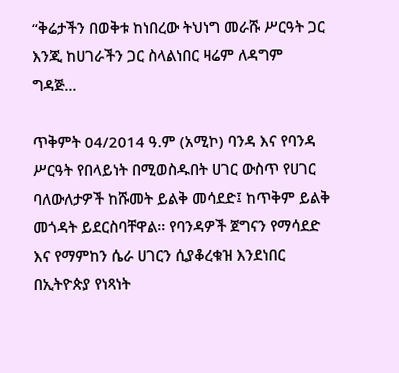“ቅሬታችን በወቅቱ ከነበረው ትህነግ መራሹ ሥርዓት ጋር እንጂ ከሀገራችን ጋር ስላልነበር ዛሬም ለዳግም ግዳጅ...

ጥቅምት 04/2014 ዓ.ም (አሚኮ) ባንዳ እና የባንዳ ሥርዓት የበላይነት በሚወስዱበት ሀገር ውስጥ የሀገር ባለውለታዎች ከሹመት ይልቅ መሳደድ፤ ከጥቅም ይልቅ መጎዳት ይደርስባቸዋል፡፡ የባንዳዎች ጀግናን የማሳደድ እና የማምከን ሴራ ሀገርን ሲያቆረቁዝ እንደነበር በኢትዮጵያ የነጻነት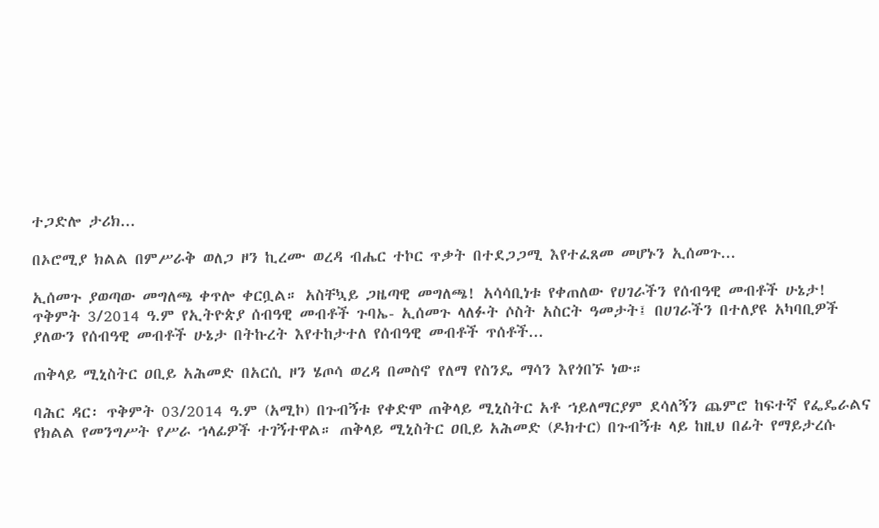ተጋድሎ ታሪክ...

በኦሮሚያ ክልል በምሥራቅ ወለጋ ዞን ኪረሙ ወረዳ ብሔር ተኮር ጥቃት በተደጋጋሚ እየተፈጸመ መሆኑን ኢሰመጉ...

ኢሰመጉ ያወጣው መግለጫ ቀጥሎ ቀርቧል። አስቸኳይ ጋዜጣዊ መግለጫ! አሳሳቢነቱ የቀጠለው የሀገራችን የሰብዓዊ መብቶች ሁኔታ! ጥቅምት 3/2014 ዓ.ም የኢትዮጵያ ሰብዓዊ መብቶች ጉባኤ- ኢሰመጉ ላለፉት ሶስት አስርት ዓመታት፤ በሀገራችን በተለያዩ አካባቢዎች ያለውን የሰብዓዊ መብቶች ሁኔታ በትኩረት እየተከታተለ የሰብዓዊ መብቶች ጥሰቶች...

ጠቅላይ ሚኒስትር ዐቢይ አሕመድ በአርሲ ዞን ሄጦሳ ወረዳ በመስኖ የለማ የስንዴ ማሳን እየጎበኙ ነው።

ባሕር ዳር፡ ጥቅምት 03/2014 ዓ.ም (አሚኮ) በጉብኝቱ የቀድሞ ጠቅላይ ሚኒስትር አቶ ኀይለማርያም ደሳለኝን ጨምሮ ከፍተኛ የፌዴራልና የክልል የመንግሥት የሥራ ኀላፊዎች ተገኝተዋል። ጠቅላይ ሚኒስትር ዐቢይ አሕመድ (ዶክተር) በጉብኝቱ ላይ ከዚህ በፊት የማይታረሱ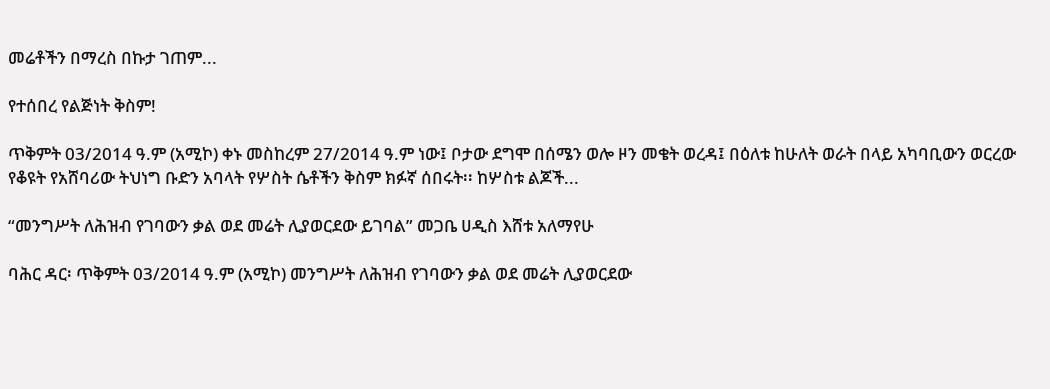መሬቶችን በማረስ በኩታ ገጠም...

የተሰበረ የልጅነት ቅስም!

ጥቅምት 03/2014 ዓ.ም (አሚኮ) ቀኑ መስከረም 27/2014 ዓ.ም ነው፤ ቦታው ደግሞ በሰሜን ወሎ ዞን መቄት ወረዳ፤ በዕለቱ ከሁለት ወራት በላይ አካባቢውን ወርረው የቆዩት የአሸባሪው ትህነግ ቡድን አባላት የሦስት ሴቶችን ቅስም ክፉኛ ሰበሩት፡፡ ከሦስቱ ልጆች...

“መንግሥት ለሕዝብ የገባውን ቃል ወደ መሬት ሊያወርደው ይገባል” መጋቤ ሀዲስ እሸቱ አለማየሁ

ባሕር ዳር፡ ጥቅምት 03/2014 ዓ.ም (አሚኮ) መንግሥት ለሕዝብ የገባውን ቃል ወደ መሬት ሊያወርደው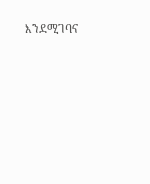እንደሚገባና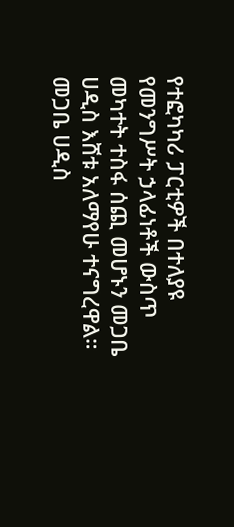የተፎካካሪ ፓርቲዎች በተለያዩ የመንግሥት ኃላፊነቶች ውስጥ መካተት ተስፋ ሰጪ መሆኑን መጋቤ ሀዲስ እሸቱ አለማየሁ ተናግረዋል። መጋቤ ሀዲስ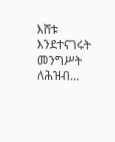እሸቱ እንደተናገሩት መንግሥት ለሕዝብ...